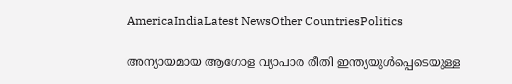AmericaIndiaLatest NewsOther CountriesPolitics

അന്യായമായ ആഗോള വ്യാപാര രീതി ഇന്ത്യയുൾപ്പെടെയുള്ള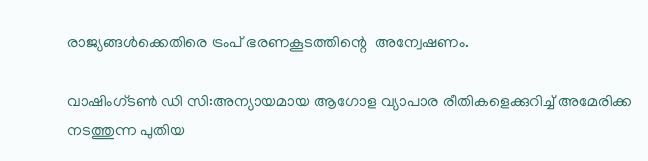രാജ്യങ്ങൾക്കെതിരെ ട്രംപ് ഭരണകൂടത്തിന്റെ  അന്വേഷണം.

വാഷിംഗ്‌ടൺ ഡി സി:അന്യായമായ ആഗോള വ്യാപാര രീതികളെക്കുറിച്ച് അമേരിക്ക നടത്തുന്ന പുതിയ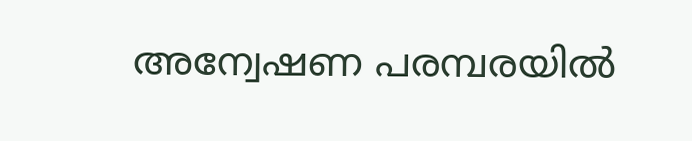അന്വേഷണ പരമ്പരയിൽ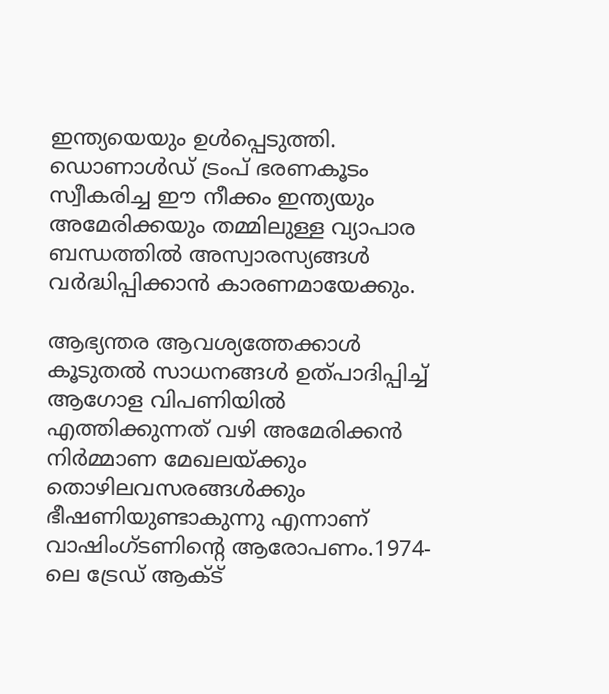ഇന്ത്യയെയും ഉൾപ്പെടുത്തി. ഡൊണാൾഡ് ട്രംപ് ഭരണകൂടം സ്വീകരിച്ച ഈ നീക്കം ഇന്ത്യയും അമേരിക്കയും തമ്മിലുള്ള വ്യാപാര ബന്ധത്തിൽ അസ്വാരസ്യങ്ങൾ വർദ്ധിപ്പിക്കാൻ കാരണമായേക്കും.

ആഭ്യന്തര ആവശ്യത്തേക്കാൾ കൂടുതൽ സാധനങ്ങൾ ഉത്പാദിപ്പിച്ച് ആഗോള വിപണിയിൽ എത്തിക്കുന്നത് വഴി അമേരിക്കൻ നിർമ്മാണ മേഖലയ്ക്കും തൊഴിലവസരങ്ങൾക്കും ഭീഷണിയുണ്ടാകുന്നു എന്നാണ് വാഷിംഗ്ടണിന്റെ ആരോപണം.1974-ലെ ട്രേഡ് ആക്ട്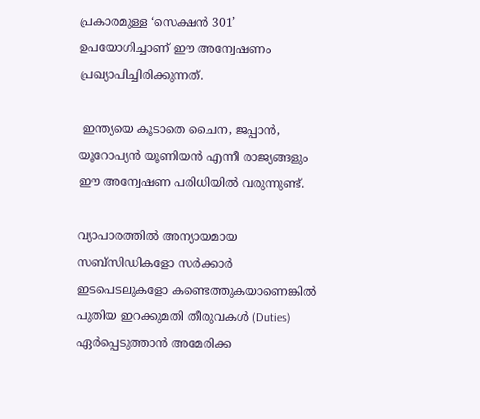പ്രകാരമുള്ള ‘സെക്ഷൻ 301’ ഉപയോഗിച്ചാണ് ഈ അന്വേഷണം പ്രഖ്യാപിച്ചിരിക്കുന്നത്.

 ഇന്ത്യയെ കൂടാതെ ചൈന, ജപ്പാൻ, യൂറോപ്യൻ യൂണിയൻ എന്നീ രാജ്യങ്ങളും ഈ അന്വേഷണ പരിധിയിൽ വരുന്നുണ്ട്.

വ്യാപാരത്തിൽ അന്യായമായ സബ്‌സിഡികളോ സർക്കാർ ഇടപെടലുകളോ കണ്ടെത്തുകയാണെങ്കിൽ പുതിയ ഇറക്കുമതി തീരുവകൾ (Duties) ഏർപ്പെടുത്താൻ അമേരിക്ക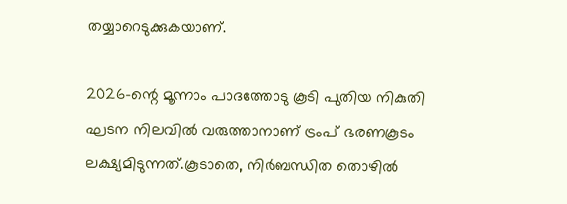തയ്യാറെടുക്കുകയാണ്.

2026-ന്റെ മൂന്നാം പാദത്തോടു കൂടി പുതിയ നികുതി ഘടന നിലവിൽ വരുത്താനാണ് ട്രംപ് ഭരണകൂടം ലക്ഷ്യമിടുന്നത്.കൂടാതെ, നിർബന്ധിത തൊഴിൽ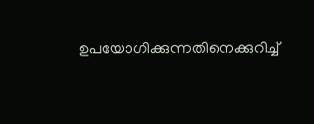ഉപയോഗിക്കുന്നതിനെക്കുറിച്ച്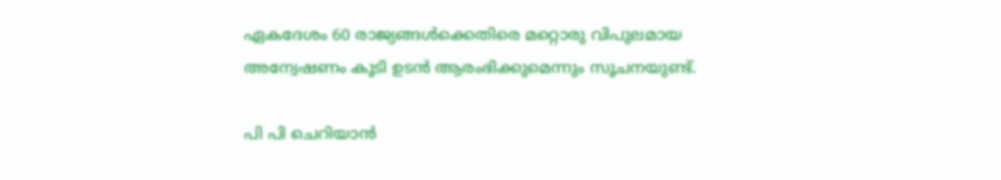ഏകദേശം 60 രാജ്യങ്ങൾക്കെതിരെ മറ്റൊരു വിപുലമായ അന്വേഷണം കൂടി ഉടൻ ആരംഭിക്കുമെന്നും സൂചനയുണ്ട്.

പി പി ചെറിയാൻ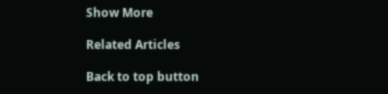Show More

Related Articles

Back to top button